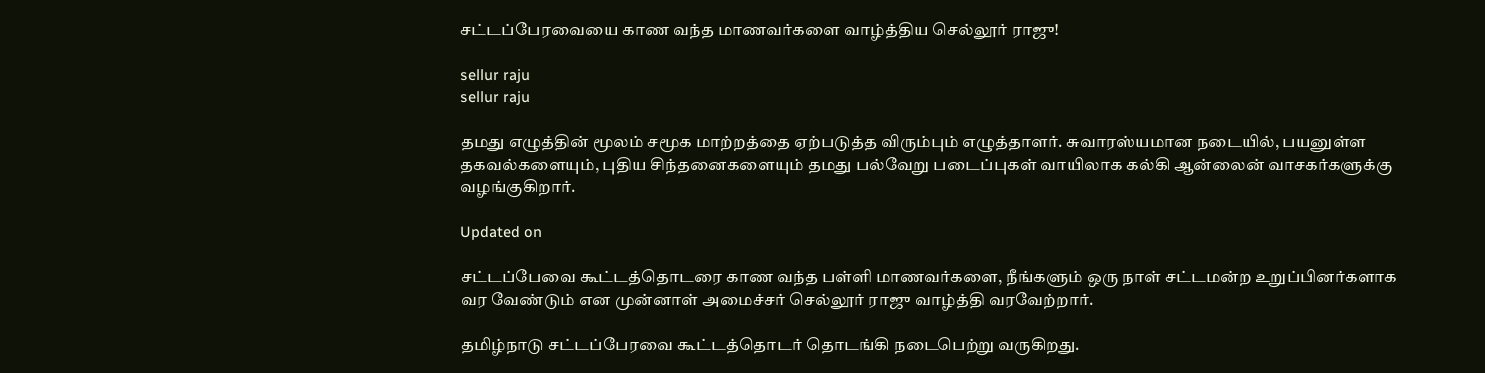சட்டப்பேரவையை காண வந்த மாணவர்களை வாழ்த்திய செல்லூர் ராஜு!

sellur raju
sellur raju

தமது எழுத்தின் மூலம் சமூக மாற்றத்தை ஏற்படுத்த விரும்பும் எழுத்தாளர். சுவாரஸ்யமான நடையில், பயனுள்ள தகவல்களையும், புதிய சிந்தனைகளையும் தமது பல்வேறு படைப்புகள் வாயிலாக கல்கி ஆன்லைன் வாசகர்களுக்கு வழங்குகிறார்.

Updated on

சட்டப்பேவை கூட்டத்தொடரை காண வந்த பள்ளி மாணவர்களை, நீங்களும் ஒரு நாள் சட்டமன்ற உறுப்பினர்களாக வர வேண்டும் என முன்னாள் அமைச்சர் செல்லூர் ராஜு வாழ்த்தி வரவேற்றார்.

தமிழ்நாடு சட்டப்பேரவை கூட்டத்தொடர் தொடங்கி நடைபெற்று வருகிறது.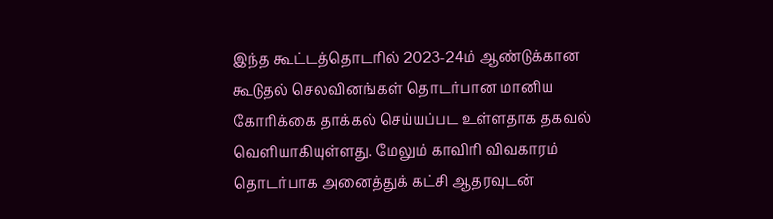இந்த கூட்டத்தொடரில் 2023-24ம் ஆண்டுக்கான கூடுதல் செலவினங்கள் தொடர்பான மானிய கோரிக்கை தாக்கல் செய்யப்பட உள்ளதாக தகவல் வெளியாகியுள்ளது. மேலும் காவிரி விவகாரம் தொடர்பாக அனைத்துக் கட்சி ஆதரவுடன்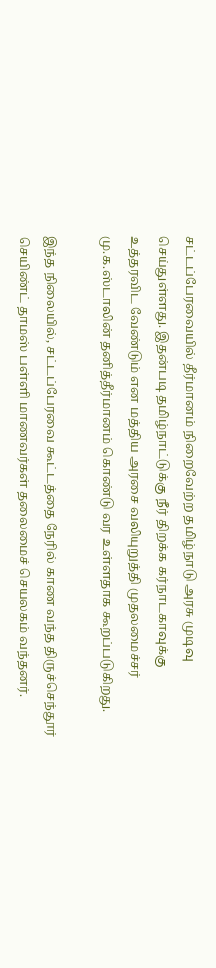சட்டப்பேரவையில் தீர்மானம் நிறைவேற்ற தமிழ்நாடு அரசு முடிவு செய்துள்ளது. இதன்படி தமிழ்நாட்டுக்கு நீர் திறக்க கர்நாடகாவுக்கு உத்தரவிட வேண்டும் என மத்திய அரசை வலியுறுத்தி முதலமைச்சர் மு.க.ஸ்டாலின் தனித்தீர்மானம் கொண்டு வர உள்ளதாக கூறப்படுகிறது.

இந்த நிலையில், சட்டப்பேரவை கூட்டத்தை நேரில் காண வந்த திருச்செந்தூர் செயிண்ட் தாமஸ் பள்ளி மாணவர்கள் தலைமைச் செயலகம் வந்தனர்.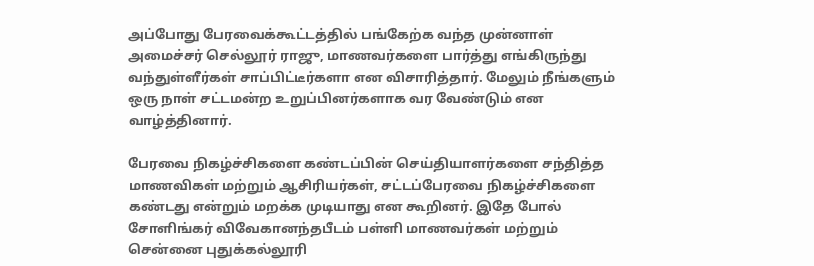அப்போது பேரவைக்கூட்டத்தில் பங்கேற்க வந்த முன்னாள் அமைச்சர் செல்லூர் ராஜு, மாணவர்களை பார்த்து எங்கிருந்து வந்துள்ளீர்கள் சாப்பிட்டீர்களா என விசாரித்தார். மேலும் நீங்களும் ஒரு நாள் சட்டமன்ற உறுப்பினர்களாக வர வேண்டும் என வாழ்த்தினார்.

பேரவை நிகழ்ச்சிகளை கண்டப்பின் செய்தியாளர்களை சந்தித்த மாணவிகள் மற்றும் ஆசிரியர்கள், சட்டப்பேரவை நிகழ்ச்சிகளை கண்டது என்றும் மறக்க முடியாது என கூறினர். இதே போல் சோளிங்கர் விவேகானந்தபீடம் பள்ளி மாணவர்கள் மற்றும் சென்னை புதுக்கல்லூரி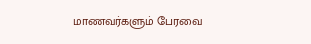மாணவர்களும் பேரவை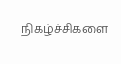நிகழ்ச்சிகளை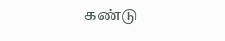கண்டு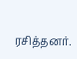ரசித்தனர்.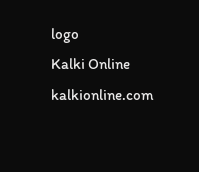logo
Kalki Online
kalkionline.com